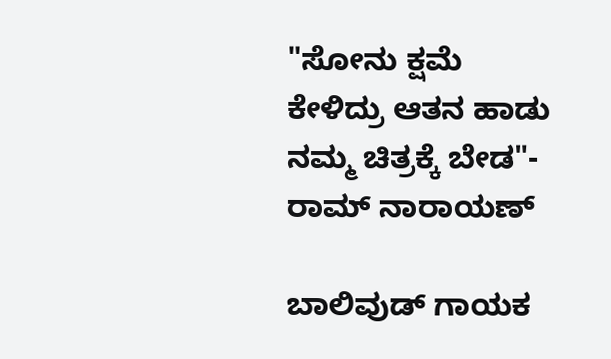"ಸೋನು ಕ್ಷಮೆ ಕೇಳಿದ್ರು ಆತನ ಹಾಡು ನಮ್ಮ ಚಿತ್ರಕ್ಕೆ ಬೇಡ"- ರಾಮ್‌ ನಾರಾಯಣ್

ಬಾಲಿವುಡ್ ಗಾಯಕ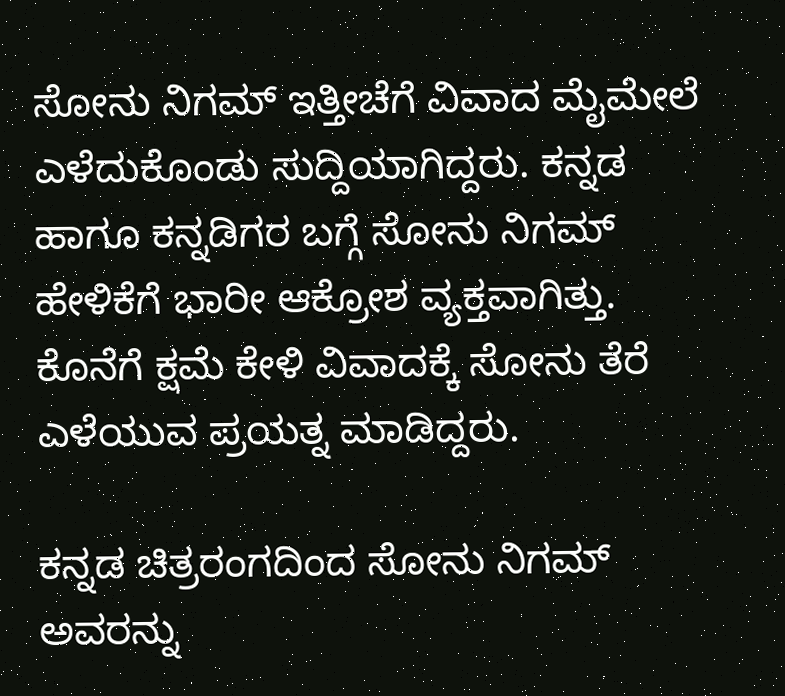ಸೋನು ನಿಗಮ್ ಇತ್ತೀಚೆಗೆ ವಿವಾದ ಮೈಮೇಲೆ ಎಳೆದುಕೊಂಡು ಸುದ್ದಿಯಾಗಿದ್ದರು. ಕನ್ನಡ ಹಾಗೂ ಕನ್ನಡಿಗರ ಬಗ್ಗೆ ಸೋನು ನಿಗಮ್ ಹೇಳಿಕೆಗೆ ಭಾರೀ ಆಕ್ರೋಶ ವ್ಯಕ್ತವಾಗಿತ್ತು. ಕೊನೆಗೆ ಕ್ಷಮೆ ಕೇಳಿ ವಿವಾದಕ್ಕೆ ಸೋನು ತೆರೆ ಎಳೆಯುವ ಪ್ರಯತ್ನ ಮಾಡಿದ್ದರು.

ಕನ್ನಡ ಚಿತ್ರರಂಗದಿಂದ ಸೋನು ನಿಗಮ್ ಅವರನ್ನು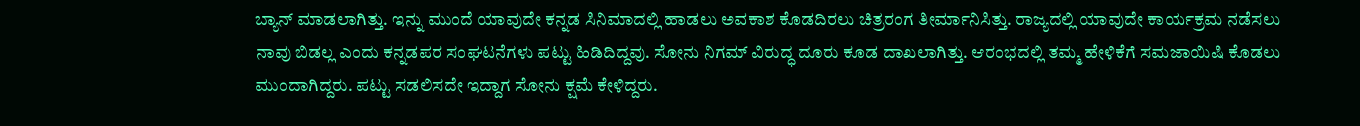ಬ್ಯಾನ್ ಮಾಡಲಾಗಿತ್ತು. ಇನ್ನು ಮುಂದೆ ಯಾವುದೇ ಕನ್ನಡ ಸಿನಿಮಾದಲ್ಲಿ ಹಾಡಲು ಅವಕಾಶ ಕೊಡದಿರಲು ಚಿತ್ರರಂಗ ತೀರ್ಮಾನಿಸಿತ್ತು. ರಾಜ್ಯದಲ್ಲಿ ಯಾವುದೇ ಕಾರ್ಯಕ್ರಮ ನಡೆಸಲು ನಾವು ಬಿಡಲ್ಲ ಎಂದು ಕನ್ನಡಪರ ಸಂಘಟನೆಗಳು ಪಟ್ಟು ಹಿಡಿದಿದ್ದವು. ಸೋನು ನಿಗಮ್ ವಿರುದ್ಧ ದೂರು ಕೂಡ ದಾಖಲಾಗಿತ್ತು. ಆರಂಭದಲ್ಲಿ ತಮ್ಮ ಹೇಳಿಕೆಗೆ ಸಮಜಾಯಿಷಿ ಕೊಡಲು ಮುಂದಾಗಿದ್ದರು. ಪಟ್ಟು ಸಡಲಿಸದೇ ಇದ್ದಾಗ ಸೋನು ಕ್ಷಮೆ ಕೇಳಿದ್ದರು.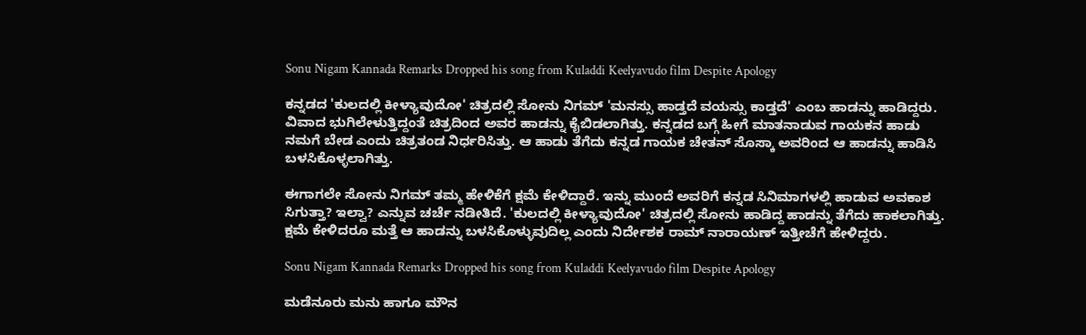Sonu Nigam Kannada Remarks Dropped his song from Kuladdi Keelyavudo film Despite Apology

ಕನ್ನಡದ 'ಕುಲದಲ್ಲಿ ಕೀಳ್ಯಾವುದೋ' ಚಿತ್ರದಲ್ಲಿ ಸೋನು ನಿಗಮ್ 'ಮನಸ್ಸು ಹಾಡ್ತದೆ ವಯಸ್ಸು ಕಾಡ್ತದೆ' ಎಂಬ ಹಾಡನ್ನು ಹಾಡಿದ್ದರು. ವಿವಾದ ಭುಗಿಲೇಳುತ್ತಿದ್ದಂತೆ ಚಿತ್ರದಿಂದ ಅವರ ಹಾಡನ್ನು ಕೈಬಿಡಲಾಗಿತ್ತು. ಕನ್ನಡದ ಬಗ್ಗೆ ಹೀಗೆ ಮಾತನಾಡುವ ಗಾಯಕನ ಹಾಡು ನಮಗೆ ಬೇಡ ಎಂದು ಚಿತ್ರತಂಡ ನಿರ್ಧರಿಸಿತ್ತು. ಆ ಹಾಡು ತೆಗೆದು ಕನ್ನಡ ಗಾಯಕ ಚೇತನ್ ಸೊಸ್ಕಾ ಅವರಿಂದ ಆ ಹಾಡನ್ನು ಹಾಡಿಸಿ ಬಳಸಿಕೊಳ್ಳಲಾಗಿತ್ತು.

ಈಗಾಗಲೇ ಸೋನು ನಿಗಮ್ ತಮ್ಮ ಹೇಳಿಕೆಗೆ ಕ್ಷಮೆ ಕೇಳಿದ್ದಾರೆ. ಇನ್ನು ಮುಂದೆ ಅವರಿಗೆ ಕನ್ನಡ ಸಿನಿಮಾಗಳಲ್ಲಿ ಹಾಡುವ ಅವಕಾಶ ಸಿಗುತ್ತಾ? ಇಲ್ವಾ? ಎನ್ನುವ ಚರ್ಚೆ ನಡೀತಿದೆ. 'ಕುಲದಲ್ಲಿ ಕೀಳ್ಯಾವುದೋ' ಚಿತ್ರದಲ್ಲಿ ಸೋನು ಹಾಡಿದ್ದ ಹಾಡನ್ನು ತೆಗೆದು ಹಾಕಲಾಗಿತ್ತು. ಕ್ಷಮೆ ಕೇಳಿದರೂ ಮತ್ತೆ ಆ ಹಾಡನ್ನು ಬಳಸಿಕೊಳ್ಳುವುದಿಲ್ಲ ಎಂದು ನಿರ್ದೇಶಕ ರಾಮ್‌ ನಾರಾಯಣ್ ಇತ್ತೀಚೆಗೆ ಹೇಳಿದ್ದರು.

Sonu Nigam Kannada Remarks Dropped his song from Kuladdi Keelyavudo film Despite Apology

ಮಡೆನೂರು ಮನು ಹಾಗೂ ಮೌನ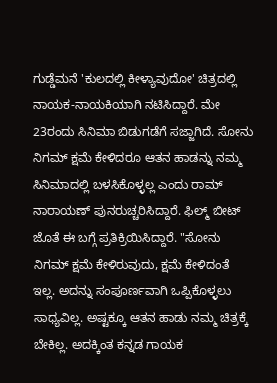ಗುಡ್ಡೆಮನೆ 'ಕುಲದಲ್ಲಿ ಕೀಳ್ಯಾವುದೋ' ಚಿತ್ರದಲ್ಲಿ ನಾಯಕ-ನಾಯಕಿಯಾಗಿ ನಟಿಸಿದ್ದಾರೆ. ಮೇ 23ರಂದು ಸಿನಿಮಾ ಬಿಡುಗಡೆಗೆ ಸಜ್ಜಾಗಿದೆ. ಸೋನು ನಿಗಮ್ ಕ್ಷಮೆ ಕೇಳಿದರೂ ಆತನ ಹಾಡನ್ನು ನಮ್ಮ ಸಿನಿಮಾದಲ್ಲಿ ಬಳಸಿಕೊಳ್ಳಲ್ಲ ಎಂದು ರಾಮ್‌ ನಾರಾಯಣ್ ಪುನರುಚ್ಚರಿಸಿದ್ದಾರೆ. ಫಿಲ್ಮ್ ಬೀಟ್ ಜೊತೆ ಈ ಬಗ್ಗೆ ಪ್ರತಿಕ್ರಿಯಿಸಿದ್ದಾರೆ. "ಸೋನು ನಿಗಮ್ ಕ್ಷಮೆ ಕೇಳಿರುವುದು, ಕ್ಷಮೆ ಕೇಳಿದಂತೆ ಇಲ್ಲ. ಅದನ್ನು ಸಂಪೂರ್ಣವಾಗಿ ಒಪ್ಪಿಕೊಳ್ಳಲು ಸಾಧ್ಯವಿಲ್ಲ. ಅಷ್ಟಕ್ಕೂ ಆತನ ಹಾಡು ನಮ್ಮ ಚಿತ್ರಕ್ಕೆ ಬೇಕಿಲ್ಲ. ಅದಕ್ಕಿಂತ ಕನ್ನಡ ಗಾಯಕ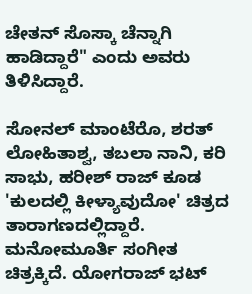ಚೇತನ್ ಸೊಸ್ಕಾ ಚೆನ್ನಾಗಿ ಹಾಡಿದ್ದಾರೆ" ಎಂದು ಅವರು ತಿಳಿಸಿದ್ದಾರೆ.

ಸೋನಲ್ ಮಾಂಟೆರೊ, ಶರತ್ ಲೋಹಿತಾಶ್ವ, ತಬಲಾ ನಾನಿ, ಕರಿ ಸಾಭು, ಹರೀಶ್ ರಾಜ್ ಕೂಡ 'ಕುಲದಲ್ಲಿ ಕೀಳ್ಯಾವುದೋ' ಚಿತ್ರದ ತಾರಾಗಣದಲ್ಲಿದ್ದಾರೆ. ಮನೋಮೂರ್ತಿ ಸಂಗೀತ ಚಿತ್ರಕ್ಕಿದೆ. ಯೋಗರಾಜ್ ಭಟ್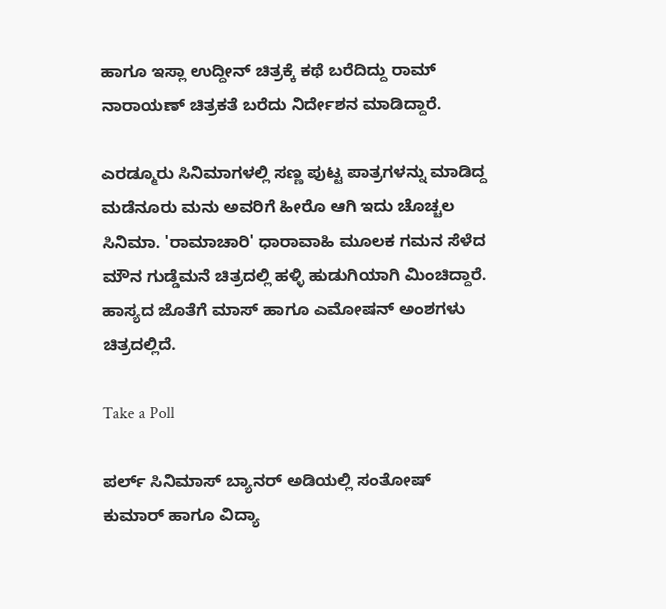ಹಾಗೂ ಇಸ್ಲಾ ಉದ್ದೀನ್ ಚಿತ್ರಕ್ಕೆ ಕಥೆ ಬರೆದಿದ್ದು ರಾಮ್‌ ನಾರಾಯಣ್ ಚಿತ್ರಕತೆ ಬರೆದು ನಿರ್ದೇಶನ ಮಾಡಿದ್ದಾರೆ.

ಎರಡ್ಮೂರು ಸಿನಿಮಾಗಳಲ್ಲಿ ಸಣ್ಣ ಪುಟ್ಟ ಪಾತ್ರಗಳನ್ನು ಮಾಡಿದ್ದ ಮಡೆನೂರು ಮನು ಅವರಿಗೆ ಹೀರೊ ಆಗಿ ಇದು ಚೊಚ್ಚಲ ಸಿನಿಮಾ. 'ರಾಮಾಚಾರಿ' ಧಾರಾವಾಹಿ ಮೂಲಕ ಗಮನ ಸೆಳೆದ ಮೌನ ಗುಡ್ಡೆಮನೆ ಚಿತ್ರದಲ್ಲಿ ಹಳ್ಳಿ ಹುಡುಗಿಯಾಗಿ ಮಿಂಚಿದ್ದಾರೆ. ಹಾಸ್ಯದ ಜೊತೆಗೆ ಮಾಸ್ ಹಾಗೂ ಎಮೋಷನ್ ಅಂಶಗಳು ಚಿತ್ರದಲ್ಲಿದೆ.

Take a Poll

ಪರ್ಲ್ ಸಿನಿಮಾಸ್ ಬ್ಯಾನರ್ ಅಡಿಯಲ್ಲಿ ಸಂತೋಷ್ ಕುಮಾರ್ ಹಾಗೂ ವಿದ್ಯಾ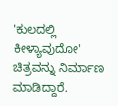'ಕುಲದಲ್ಲಿ ಕೀಳ್ಯಾವುದೋ' ಚಿತ್ರವನ್ನು ನಿರ್ಮಾಣ ಮಾಡಿದ್ದಾರೆ.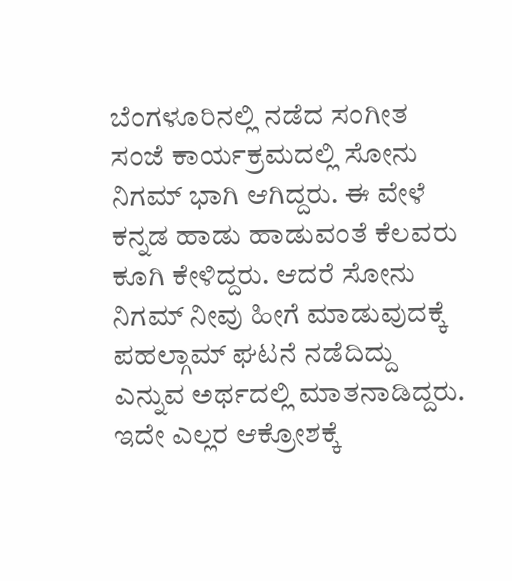ಬೆಂಗಳೂರಿನಲ್ಲಿ ನಡೆದ ಸಂಗೀತ ಸಂಜೆ ಕಾರ್ಯಕ್ರಮದಲ್ಲಿ ಸೋನು ನಿಗಮ್ ಭಾಗಿ ಆಗಿದ್ದರು. ಈ ವೇಳೆ ಕನ್ನಡ ಹಾಡು ಹಾಡುವಂತೆ ಕೆಲವರು ಕೂಗಿ ಕೇಳಿದ್ದರು. ಆದರೆ ಸೋನು ನಿಗಮ್ ನೀವು ಹೀಗೆ ಮಾಡುವುದಕ್ಕೆ ಪಹಲ್ಗಾಮ್ ಘಟನೆ ನಡೆದಿದ್ದು ಎನ್ನುವ ಅರ್ಥದಲ್ಲಿ ಮಾತನಾಡಿದ್ದರು. ಇದೇ ಎಲ್ಲರ ಆಕ್ರೋಶಕ್ಕೆ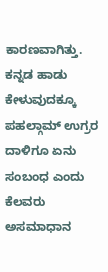ಕಾರಣವಾಗಿತ್ತು. ಕನ್ನಡ ಹಾಡು ಕೇಳುವುದಕ್ಕೂ ಪಹಲ್ಗಾಮ್ ಉಗ್ರರ ದಾಳಿಗೂ ಏನು ಸಂಬಂಧ ಎಂದು ಕೆಲವರು ಅಸಮಾಧಾನ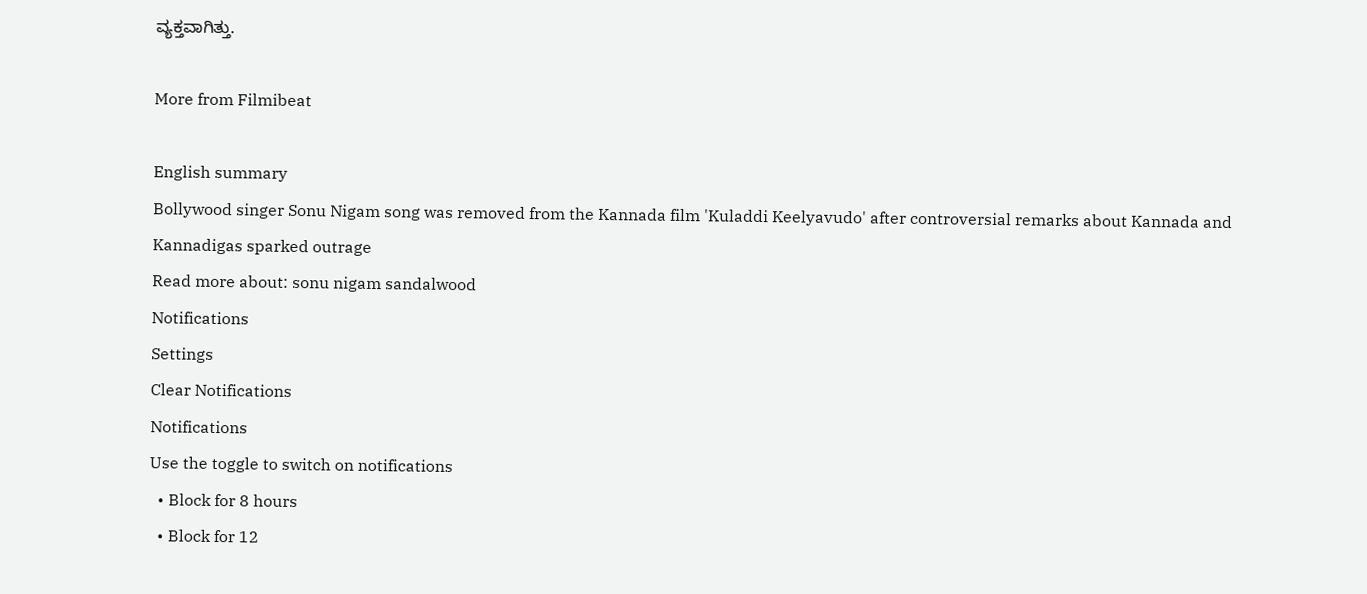ವ್ಯಕ್ತವಾಗಿತ್ತು.

More from Filmibeat

English summary
Bollywood singer Sonu Nigam song was removed from the Kannada film 'Kuladdi Keelyavudo' after controversial remarks about Kannada and Kannadigas sparked outrage
Read more about: sonu nigam sandalwood
Notifications
Settings
Clear Notifications
Notifications
Use the toggle to switch on notifications
  • Block for 8 hours
  • Block for 12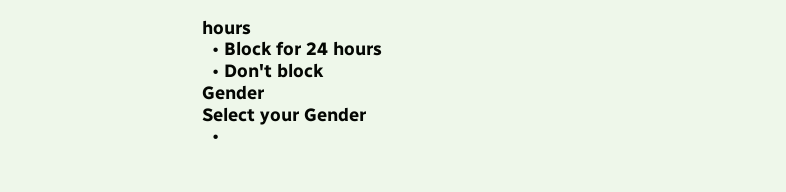hours
  • Block for 24 hours
  • Don't block
Gender
Select your Gender
  •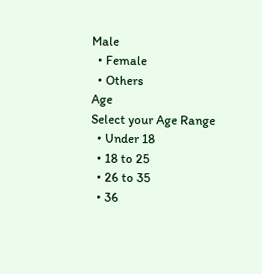Male
  • Female
  • Others
Age
Select your Age Range
  • Under 18
  • 18 to 25
  • 26 to 35
  • 36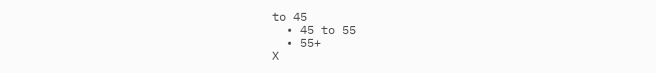to 45
  • 45 to 55
  • 55+
X